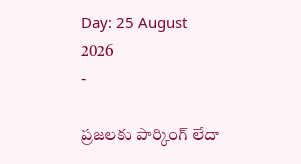Day: 25 August 2026
-

ప్రజలకు పార్కింగ్ లేదా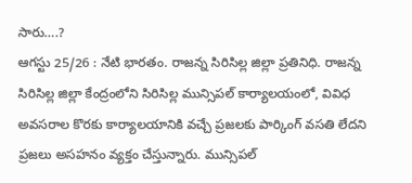సారు….?
ఆగస్టు 25/26 : నేటి భారతం. రాజన్న సిరిసిల్ల జిల్లా ప్రతినిధి. రాజన్న సిరిసిల్ల జిల్లా కేంద్రంలోని సిరిసిల్ల మున్సిపల్ కార్యాలయంలో, వివిధ అవసరాల కొరకు కార్యాలయానికి వచ్చే ప్రజలకు పార్కింగ్ వసతి లేదని ప్రజలు అసహనం వ్యక్తం చేస్తున్నారు. మున్సిపల్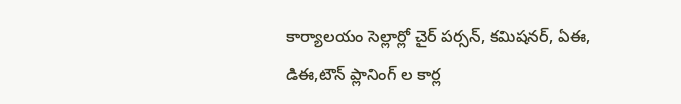కార్యాలయం సెల్లార్లో చైర్ పర్సన్, కమిషనర్, ఏఈ, డిఈ,టౌన్ ప్లానింగ్ ల కార్ల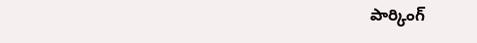పార్కింగ్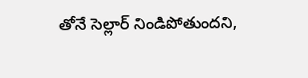తోనే సెల్లార్ నిండిపోతుందని,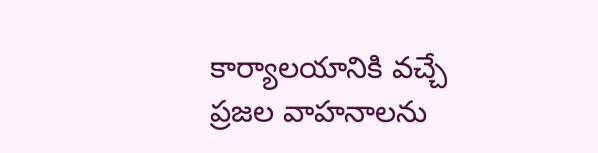కార్యాలయానికి వచ్చే ప్రజల వాహనాలను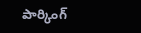పార్కింగ్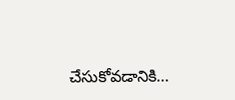చేసుకోవడానికి…